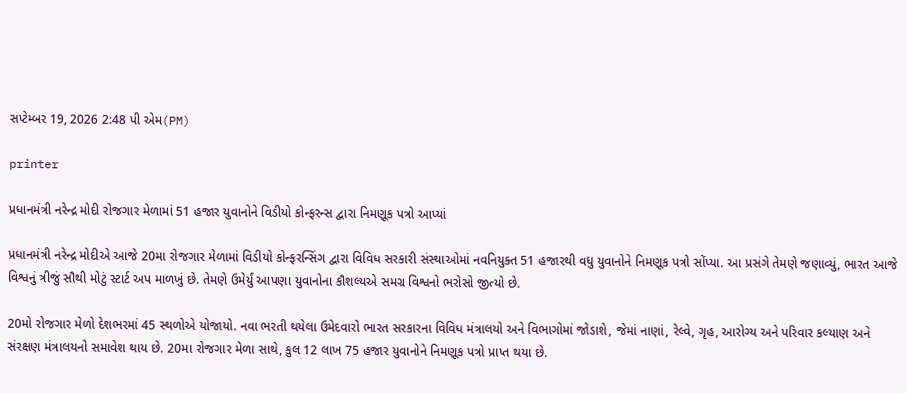સપ્ટેમ્બર 19, 2026 2:48 પી એમ(PM)

printer

પ્રધાનમંત્રી નરેન્દ્ર મોદી રોજગાર મેળામાં 51 હજાર યુવાનોને વિડીયો કોન્ફરન્સ દ્વારા નિમણૂક પત્રો આપ્યાં

પ્રધાનમંત્રી નરેન્દ્ર મોદીએ આજે 20મા રોજગાર મેળામાં વિડીયો કોન્ફરન્સિંગ દ્વારા વિવિધ સરકારી સંસ્થાઓમાં નવનિયુક્ત 51 હજારથી વધુ યુવાનોને નિમણૂક પત્રો સોંપ્યા. આ પ્રસંગે તેમણે જણાવ્યું, ભારત આજે વિશ્વનું ત્રીજું સૌથી મોટું સ્ટાર્ટ અપ માળખું છે. તેમણે ઉમેર્યું આપણા યુવાનોના કૌશલ્યએ સમગ્ર વિશ્વનો ભરોસો જીત્યો છે.

20મો રોજગાર મેળો દેશભરમાં 45 સ્થળોએ યોજાયો. નવા ભરતી થયેલા ઉમેદવારો ભારત સરકારના વિવિધ મંત્રાલયો અને વિભાગોમાં જોડાશે, જેમાં નાણાં, રેલ્વે, ગૃહ, આરોગ્ય અને પરિવાર કલ્યાણ અને સંરક્ષણ મંત્રાલયનો સમાવેશ થાય છે. 20મા રોજગાર મેળા સાથે, કુલ 12 લાખ 75 હજાર યુવાનોને નિમણૂક પત્રો પ્રાપ્ત થયા છે.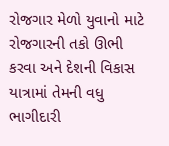રોજગાર મેળો યુવાનો માટે રોજગારની તકો ઊભી કરવા અને દેશની વિકાસ યાત્રામાં તેમની વધુ ભાગીદારી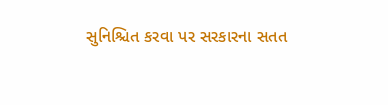સુનિશ્ચિત કરવા પર સરકારના સતત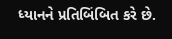ધ્યાનને પ્રતિબિંબિત કરે છે.